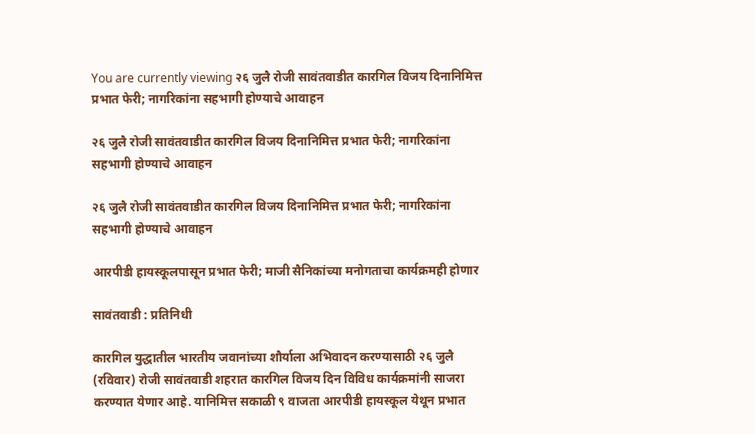You are currently viewing २६ जुलै रोजी सावंतवाडीत कारगिल विजय दिनानिमित्त प्रभात फेरी; नागरिकांना सहभागी होण्याचे आवाहन

२६ जुलै रोजी सावंतवाडीत कारगिल विजय दिनानिमित्त प्रभात फेरी; नागरिकांना सहभागी होण्याचे आवाहन

२६ जुलै रोजी सावंतवाडीत कारगिल विजय दिनानिमित्त प्रभात फेरी; नागरिकांना सहभागी होण्याचे आवाहन

आरपीडी हायस्कूलपासून प्रभात फेरी; माजी सैनिकांच्या मनोगताचा कार्यक्रमही होणार

सावंतवाडी : प्रतिनिधी

कारगिल युद्धातील भारतीय जवानांच्या शौर्याला अभिवादन करण्यासाठी २६ जुलै (रविवार) रोजी सावंतवाडी शहरात कारगिल विजय दिन विविध कार्यक्रमांनी साजरा करण्यात येणार आहे. यानिमित्त सकाळी ९ वाजता आरपीडी हायस्कूल येथून प्रभात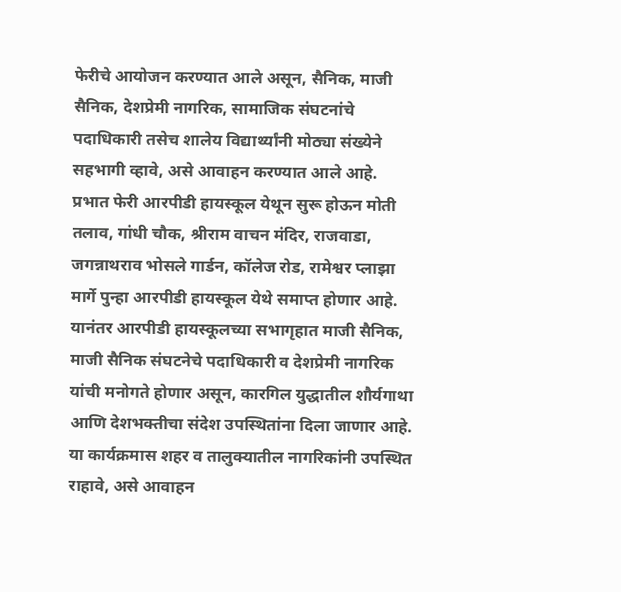फेरीचे आयोजन करण्यात आले असून, सैनिक, माजी सैनिक, देशप्रेमी नागरिक, सामाजिक संघटनांचे पदाधिकारी तसेच शालेय विद्यार्थ्यांनी मोठ्या संख्येने सहभागी व्हावे, असे आवाहन करण्यात आले आहे.
प्रभात फेरी आरपीडी हायस्कूल येथून सुरू होऊन मोती तलाव, गांधी चौक, श्रीराम वाचन मंदिर, राजवाडा, जगन्नाथराव भोसले गार्डन, कॉलेज रोड, रामेश्वर प्लाझा मार्गे पुन्हा आरपीडी हायस्कूल येथे समाप्त होणार आहे.
यानंतर आरपीडी हायस्कूलच्या सभागृहात माजी सैनिक, माजी सैनिक संघटनेचे पदाधिकारी व देशप्रेमी नागरिक यांची मनोगते होणार असून, कारगिल युद्धातील शौर्यगाथा आणि देशभक्तीचा संदेश उपस्थितांना दिला जाणार आहे. या कार्यक्रमास शहर व तालुक्यातील नागरिकांनी उपस्थित राहावे, असे आवाहन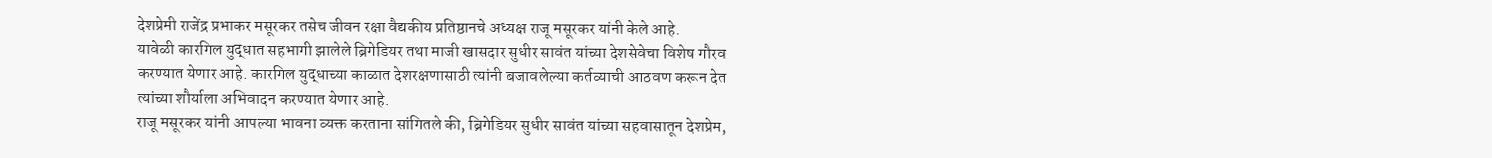देशप्रेमी राजेंद्र प्रभाकर मसूरकर तसेच जीवन रक्षा वैद्यकीय प्रतिष्ठानचे अध्यक्ष राजू मसूरकर यांनी केले आहे.
यावेळी कारगिल युद्धात सहभागी झालेले ब्रिगेडियर तथा माजी खासदार सुधीर सावंत यांच्या देशसेवेचा विशेष गौरव करण्यात येणार आहे. कारगिल युद्धाच्या काळात देशरक्षणासाठी त्यांनी बजावलेल्या कर्तव्याची आठवण करून देत त्यांच्या शौर्याला अभिवादन करण्यात येणार आहे.
राजू मसूरकर यांनी आपल्या भावना व्यक्त करताना सांगितले की, ब्रिगेडियर सुधीर सावंत यांच्या सहवासातून देशप्रेम,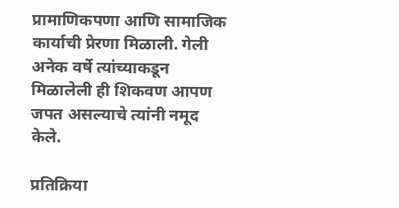प्रामाणिकपणा आणि सामाजिक कार्याची प्रेरणा मिळाली. गेली अनेक वर्षे त्यांच्याकडून मिळालेली ही शिकवण आपण जपत असल्याचे त्यांनी नमूद केले.

प्रतिक्रिया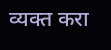व्यक्त करा